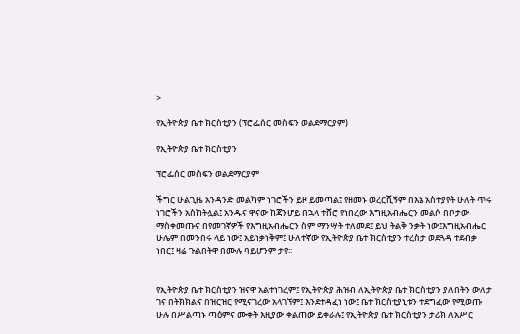>

የኢትዮጵያ ቤተ ክርስቲያን (ፕሮፌሰር መስፍን ወልደማርያም)

የኢትዮጵያ ቤተ ክርስቲያን

ፕሮፌሰር መስፍን ወልደማርያም

ችግር ሁልጊዜ አንዳንድ መልካም ነገሮችን ይዞ ይመጣል፤ የዘመኑ ወረርሺኝም በእኔ አስተያየት ሁለት ጥሩ ነገሮችን አስከትሏል፤ አንዱና ዋናው ከጃንሆይ በኋላ ተሸሮ የነበረው እግዚአብሔርን መልሶ በቦታው ማስቀመጡና በየመገኛዎች የእግዚአብሔርን ስም ማንሣት ተለመደ፤ ይህ ትልቅ ንቃት ነው፤እግዚአብሔር ሁሌም በመንበሩ ላይ ነው፤ አይነቃነቅም፤ ሁለተኛው የኢትዮጵያ ቤተ ክርስቲያን ተረስታ ወደጓዳ ተደብቃ ነበር፤ ዛሬ ጉልበትዋ በሙሉ ባይሆንም ታየ፡፡


የኢትዮጵያ ቤተ ክርስቲያን ዝናዋ አልተነገረም፤ የኢትዮጵያ ሕዝብ ለኢትዮጵያ ቤተ ክርስቲያን ያለበትን ውለታ ገና በትክክልና በዝርዝር የሚናገረው አላገኘም፤ እንደተዳፈነ ነው፤ ቤተ ክርስቲያኒቱን ተደግፈው የሚወጡ ሁሉ በሥልጣኑ ጣዕምና ሙቀት እዚያው ቀልጠው ይቀራሉ፤ የኢትዮጵያ ቤተ ክርስቲያን ታሪክ ለአሥር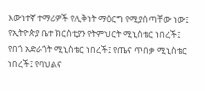እውነተኛ ተማሪዎች የሊቅነት ማዕርግ የሚያሰጣቸው ነው፤ የኢትዮጵያ ቤተ ክርስቲያን የትምህርት ሚኒስቴር ነበረች፤ የበጎ አድራጎት ሚኒስቴር ነበረች፤ የጤና ጥበቃ ሚኒስቴር ነበረች፤ የባህልና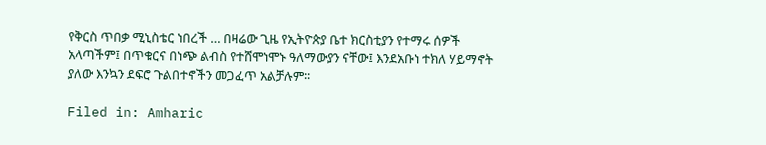የቅርስ ጥበቃ ሚኒስቴር ነበረች … በዛሬው ጊዜ የኢትዮጵያ ቤተ ክርስቲያን የተማሩ ሰዎች አላጣችም፤ በጥቁርና በነጭ ልብስ የተሸሞነሞኑ ዓለማውያን ናቸው፤ እንደአቡነ ተክለ ሃይማኖት ያለው እንኳን ደፍሮ ጉልበተኖችን መጋፈጥ አልቻሉም፡፡

Filed in: Amharic